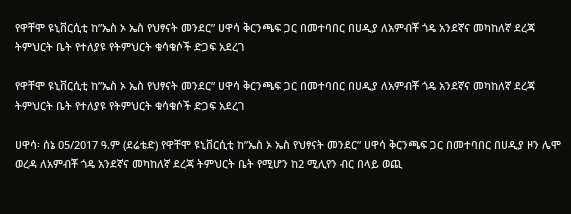የዋቸሞ ዩኒቨርሲቲ ከ”ኤስ ኦ ኤስ የህፃናት መንደር” ሀዋሳ ቅርንጫፍ ጋር በመተባበር በሀዲያ ለአምብቾ ጎዴ አንደኛና መካከለኛ ደረጃ ትምህርት ቤት የተለያዩ የትምህርት ቁሳቁሶች ድጋፍ አደረገ

የዋቸሞ ዩኒቨርሲቲ ከ”ኤስ ኦ ኤስ የህፃናት መንደር” ሀዋሳ ቅርንጫፍ ጋር በመተባበር በሀዲያ ለአምብቾ ጎዴ አንደኛና መካከለኛ ደረጃ ትምህርት ቤት የተለያዩ የትምህርት ቁሳቁሶች ድጋፍ አደረገ

ሀዋሳ፡ ሰኔ 05/2017 ዓ.ም (ደሬቴድ) የዋቸሞ ዩኒቨርሲቲ ከ”ኤስ ኦ ኤስ የህፃናት መንደር” ሀዋሳ ቅርንጫፍ ጋር በመተባበር በሀዲያ ዞን ሌሞ ወረዳ ለአምብቾ ጎዴ አንደኛና መካከለኛ ደረጃ ትምህርት ቤት የሚሆን ከ2 ሚሊየን ብር በላይ ወጪ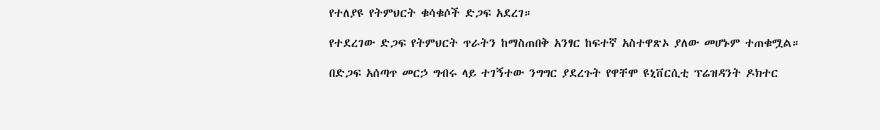የተለያዩ የትምህርት ቁሳቁሶች ድጋፍ አደረገ።

የተደረገው ድጋፍ የትምህርት ጥራትን ከማስጠበቅ አንፃር ከፍተኛ አስተዋጽኦ ያለው መሆኑም ተጠቁሟል።

በድጋፍ አሰጣጥ መርኃ ግብሩ ላይ ተገኝተው ንግግር ያደረጉት የዋቸሞ ዩኒቨርሲቲ ፕሬዝዳንት ዶክተር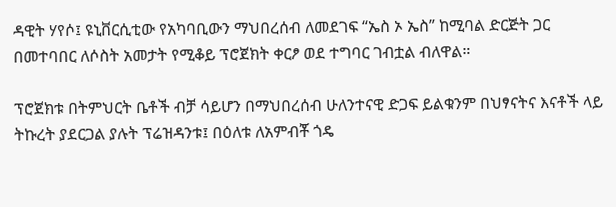ዳዊት ሃየሶ፤ ዩኒቨርሲቲው የአካባቢውን ማህበረሰብ ለመደገፍ “ኤስ ኦ ኤስ” ከሚባል ድርጅት ጋር በመተባበር ለሶስት አመታት የሚቆይ ፕሮጀክት ቀርፆ ወደ ተግባር ገብቷል ብለዋል።

ፕሮጀክቱ በትምህርት ቤቶች ብቻ ሳይሆን በማህበረሰብ ሁለንተናዊ ድጋፍ ይልቁንም በህፃናትና እናቶች ላይ ትኩረት ያደርጋል ያሉት ፕሬዝዳንቱ፤ በዕለቱ ለአምብቾ ጎዴ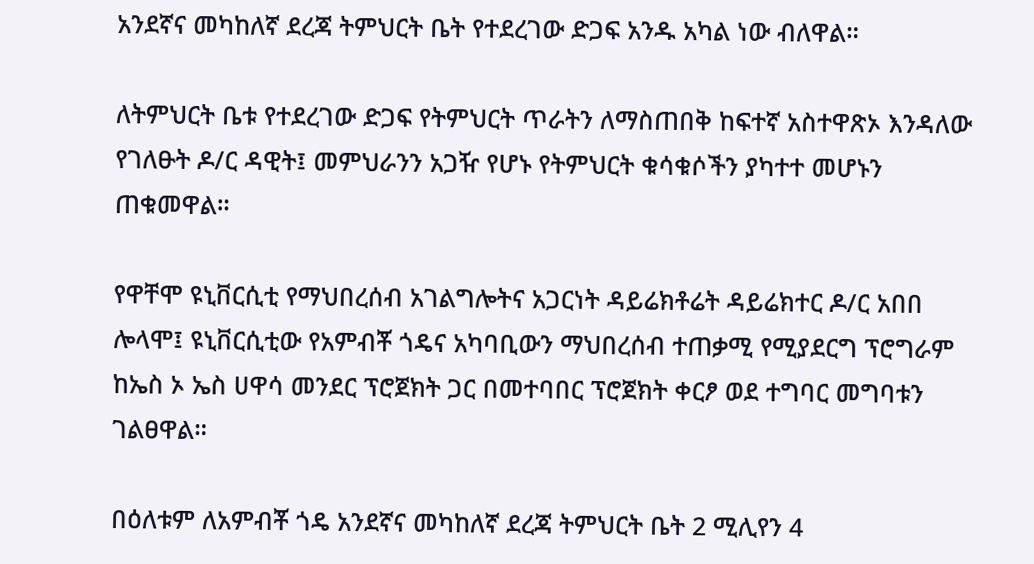አንደኛና መካከለኛ ደረጃ ትምህርት ቤት የተደረገው ድጋፍ አንዱ አካል ነው ብለዋል።

ለትምህርት ቤቱ የተደረገው ድጋፍ የትምህርት ጥራትን ለማስጠበቅ ከፍተኛ አስተዋጽኦ እንዳለው የገለፁት ዶ/ር ዳዊት፤ መምህራንን አጋዥ የሆኑ የትምህርት ቁሳቁሶችን ያካተተ መሆኑን ጠቁመዋል።

የዋቸሞ ዩኒቨርሲቲ የማህበረሰብ አገልግሎትና አጋርነት ዳይሬክቶሬት ዳይሬክተር ዶ/ር አበበ ሎላሞ፤ ዩኒቨርሲቲው የአምብቾ ጎዴና አካባቢውን ማህበረሰብ ተጠቃሚ የሚያደርግ ፕሮግራም ከኤስ ኦ ኤስ ሀዋሳ መንደር ፕሮጀክት ጋር በመተባበር ፕሮጀክት ቀርፆ ወደ ተግባር መግባቱን ገልፀዋል።

በዕለቱም ለአምብቾ ጎዴ አንደኛና መካከለኛ ደረጃ ትምህርት ቤት 2 ሚሊየን 4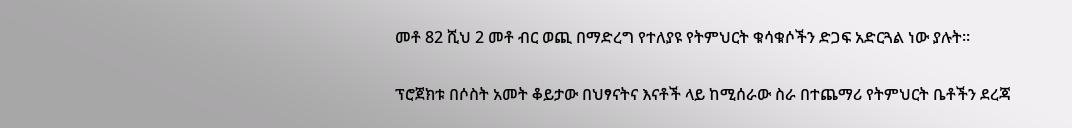መቶ 82 ሺህ 2 መቶ ብር ወጪ በማድረግ የተለያዩ የትምህርት ቁሳቁሶችን ድጋፍ አድርጓል ነው ያሉት።

ፕሮጀክቱ በሶስት አመት ቆይታው በህፃናትና እናቶች ላይ ከሚሰራው ስራ በተጨማሪ የትምህርት ቤቶችን ደረጃ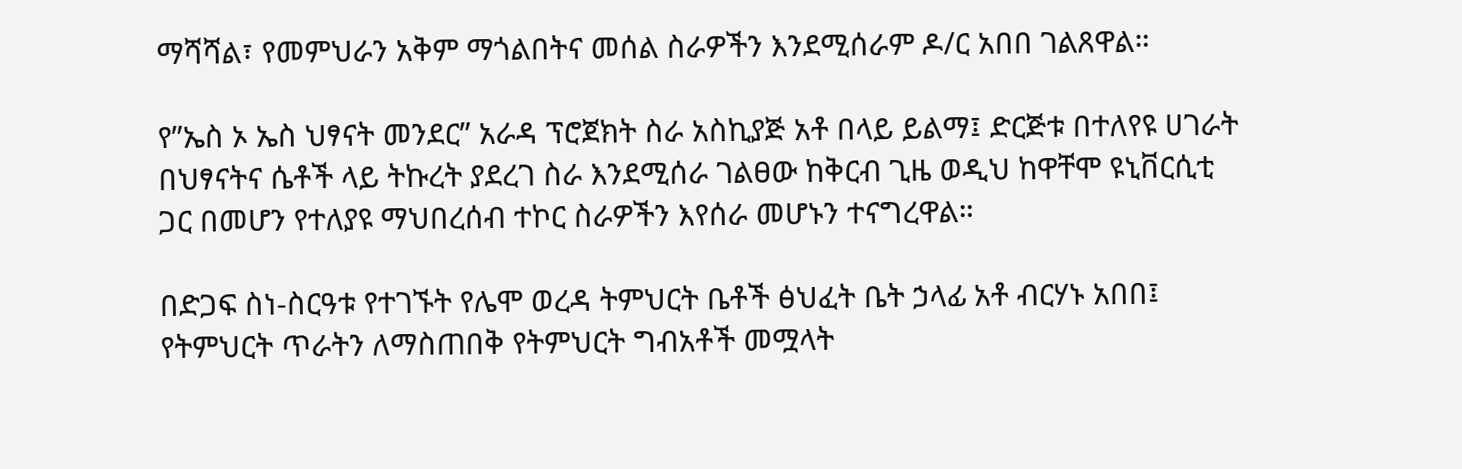ማሻሻል፣ የመምህራን አቅም ማጎልበትና መሰል ስራዎችን እንደሚሰራም ዶ/ር አበበ ገልጸዋል።

የ”ኤስ ኦ ኤስ ህፃናት መንደር” አራዳ ፕሮጀክት ስራ አስኪያጅ አቶ በላይ ይልማ፤ ድርጅቱ በተለየዩ ሀገራት በህፃናትና ሴቶች ላይ ትኩረት ያደረገ ስራ እንደሚሰራ ገልፀው ከቅርብ ጊዜ ወዲህ ከዋቸሞ ዩኒቨርሲቲ ጋር በመሆን የተለያዩ ማህበረሰብ ተኮር ስራዎችን እየሰራ መሆኑን ተናግረዋል።

በድጋፍ ስነ-ስርዓቱ የተገኙት የሌሞ ወረዳ ትምህርት ቤቶች ፅህፈት ቤት ኃላፊ አቶ ብርሃኑ አበበ፤ የትምህርት ጥራትን ለማስጠበቅ የትምህርት ግብአቶች መሟላት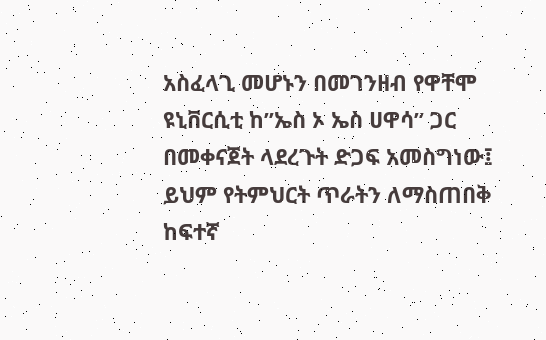አስፈላጊ መሆኑን በመገንዘብ የዋቸሞ ዩኒቨርሲቲ ከ”ኤስ ኦ ኤስ ሀዋሳ” ጋር በመቀናጀት ላደረጉት ድጋፍ አመስግነው፤ ይህም የትምህርት ጥራትን ለማስጠበቅ ከፍተኛ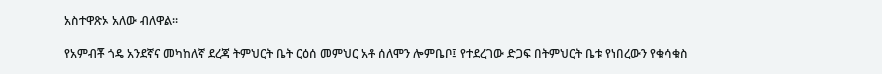አስተዋጽኦ አለው ብለዋል።

የአምብቾ ጎዴ አንደኛና መካከለኛ ደረጃ ትምህርት ቤት ርዕሰ መምህር አቶ ሰለሞን ሎምቤቦ፤ የተደረገው ድጋፍ በትምህርት ቤቱ የነበረውን የቁሳቁስ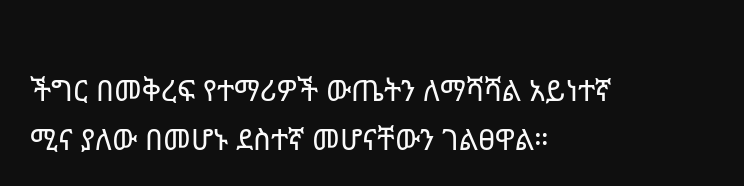ችግር በመቅረፍ የተማሪዎች ውጤትን ለማሻሻል አይነተኛ ሚና ያለው በመሆኑ ደስተኛ መሆናቸውን ገልፀዋል።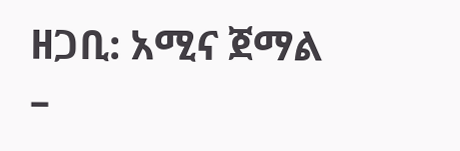ዘጋቢ: አሚና ጀማል –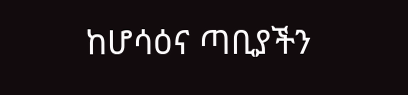ከሆሳዕና ጣቢያችን